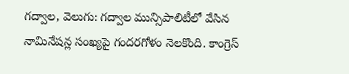గద్వాల, వెలుగు: గద్వాల మున్సిపాలిటీలో వేసిన నామినేషన్ల సంఖ్యపై గందరగోళం నెలకొంది. కాంగ్రెస్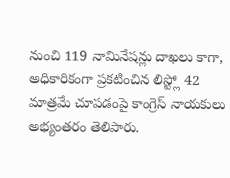నుంచి 119 నామినేషన్లు దాఖలు కాగా, అధికారికంగా ప్రకటించిన లిస్ట్లో 42 మాత్రమే చూపడంపై కాంగ్రెస్ నాయకులు అభ్యంతరం తెలిపారు.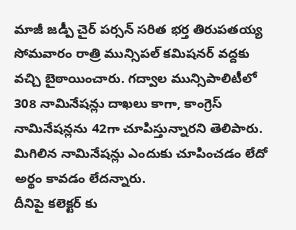మాజీ జడ్పీ చైర్ పర్సన్ సరిత భర్త తిరుపతయ్య సోమవారం రాత్రి మున్సిపల్ కమిషనర్ వద్దకు వచ్చి బైఠాయించారు. గద్వాల మున్సిపాలిటీలో 308 నామినేషన్లు దాఖలు కాగా, కాంగ్రెస్ నామినేషన్లను 42గా చూపిస్తున్నారని తెలిపారు. మిగిలిన నామినేషన్లు ఎందుకు చూపించడం లేదో అర్థం కావడం లేదన్నారు.
దీనిపై కలెక్టర్ కు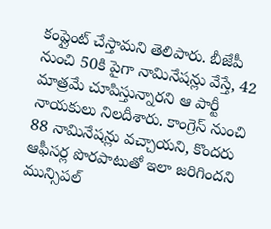కంప్లైంట్ చేస్తామని తెలిపారు. బీజేపీ నుంచి 50కి పైగా నామినేషన్లు వేస్తే, 42 మాత్రమే చూపిస్తున్నారని ఆ పార్టీ నాయకులు నిలదీశారు. కాంగ్రెస్ నుంచి 88 నామినేషన్లు వచ్చాయని, కొందరు ఆఫీసర్ల పొరపాటుతో ఇలా జరిగిందని మున్సిపల్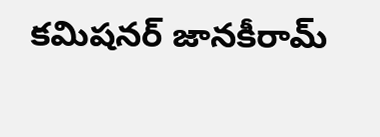కమిషనర్ జానకీరామ్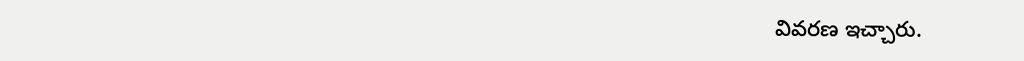వివరణ ఇచ్చారు.